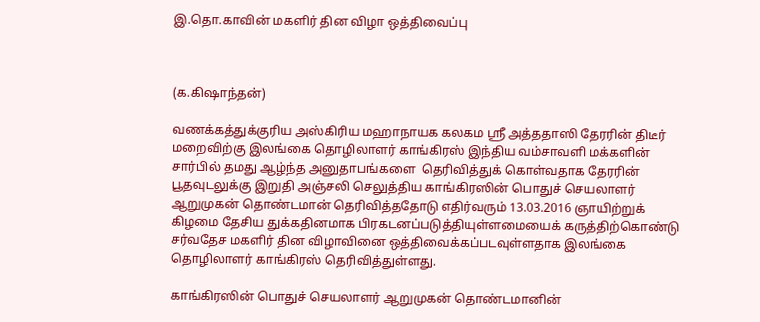இ.தொ.காவின் மகளிர் தின விழா ஒத்திவைப்பு



(க.கிஷாந்தன்)

வணக்கத்துக்குரிய அஸ்கிரிய மஹாநாயக கலகம ஸ்ரீ அத்ததாஸி தேரரின் திடீர் மறைவிற்கு இலங்கை தொழிலாளர் காங்கிரஸ் இந்திய வம்சாவளி மக்களின் சார்பில் தமது ஆழ்ந்த அனுதாபங்களை  தெரிவித்துக் கொள்வதாக தேரரின் பூதவுடலுக்கு இறுதி அஞ்சலி செலுத்திய காங்கிரஸின் பொதுச் செயலாளர் ஆறுமுகன் தொண்டமான் தெரிவித்ததோடு எதிர்வரும் 13.03.2016 ஞாயிற்றுக் கிழமை தேசிய துக்கதினமாக பிரகடனப்படுத்தியுள்ளமையைக் கருத்திற்கொண்டு சர்வதேச மகளிர் தின விழாவினை ஒத்திவைக்கப்படவுள்ளதாக இலங்கை தொழிலாளர் காங்கிரஸ் தெரிவித்துள்ளது.

காங்கிரஸின் பொதுச் செயலாளர் ஆறுமுகன் தொண்டமானின்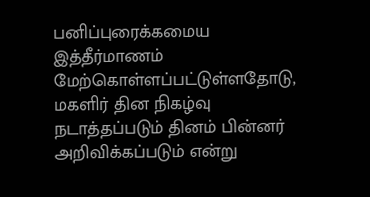பனிப்புரைக்கமைய இத்தீர்மாணம் மேற்கொள்ளப்பட்டுள்ளதோடு, மகளிர் தின நிகழ்வு நடாத்தப்படும் தினம் பின்னர் அறிவிக்கப்படும் என்று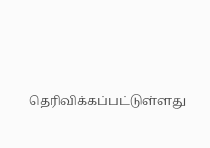தெரிவிக்கப்பட்டுள்ளது